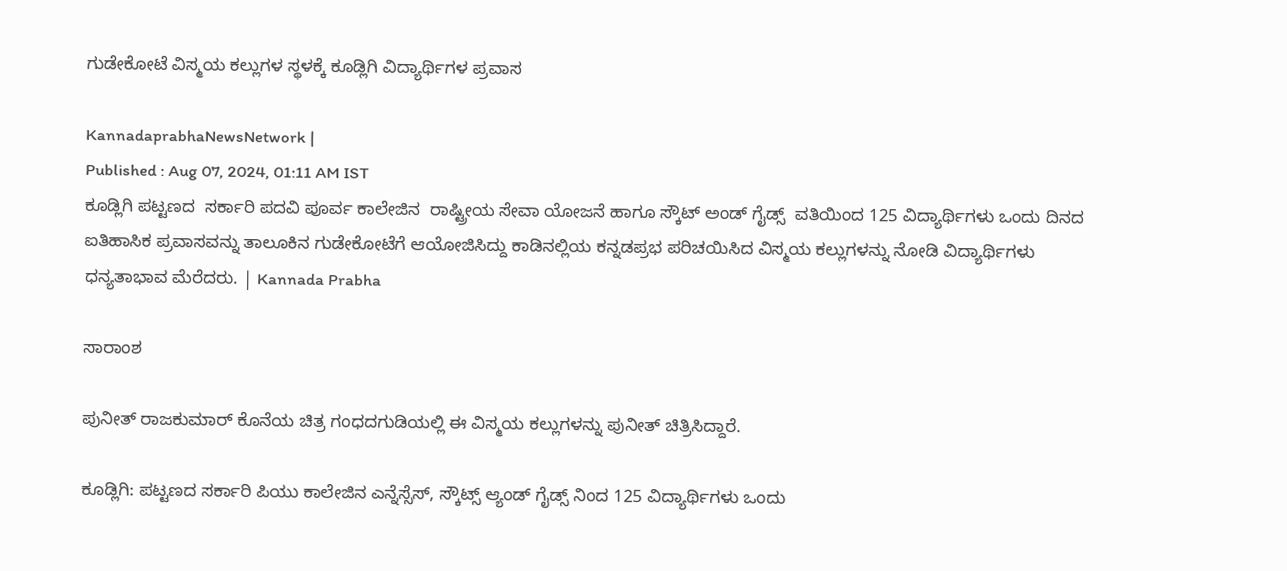ಗುಡೇಕೋಟೆ ವಿಸ್ಮಯ ಕಲ್ಲುಗಳ ಸ್ಥಳಕ್ಕೆ ಕೂಡ್ಲಿಗಿ ವಿದ್ಯಾರ್ಥಿಗಳ ಪ್ರವಾಸ

KannadaprabhaNewsNetwork |
Published : Aug 07, 2024, 01:11 AM IST
ಕೂಡ್ಲಿಗಿ ಪಟ್ಟಣದ  ಸರ್ಕಾರಿ ಪದವಿ ಪೂರ್ವ ಕಾಲೇಜಿನ  ರಾಷ್ಟ್ರೀಯ ಸೇವಾ ಯೋಜನೆ ಹಾಗೂ ಸ್ಕೌಟ್ ಅಂಡ್ ಗೈಡ್ಸ್  ವತಿಯಿಂದ 125 ವಿದ್ಯಾರ್ಥಿಗಳು ಒಂದು ದಿನದ ಐತಿಹಾಸಿಕ ಪ್ರವಾಸವನ್ನು ತಾಲೂಕಿನ ಗುಡೇಕೋಟೆಗೆ ಆಯೋಜಿಸಿದ್ದು ಕಾಡಿನಲ್ಲಿಯ ಕನ್ನಡಪ್ರಭ ಪರಿಚಯಿಸಿದ ವಿಸ್ಮಯ ಕಲ್ಲುಗಳನ್ನು ನೋಡಿ ವಿದ್ಯಾರ್ಥಿಗಳು ಧನ್ಯತಾಭಾವ ಮೆರೆದರು. | Kannada Prabha

ಸಾರಾಂಶ

ಪುನೀತ್ ರಾಜಕುಮಾರ್ ಕೊನೆಯ ಚಿತ್ರ ಗಂಧದಗುಡಿಯಲ್ಲಿ ಈ ವಿಸ್ಮಯ ಕಲ್ಲುಗಳನ್ನು ಪುನೀತ್ ಚಿತ್ರಿಸಿದ್ದಾರೆ.

ಕೂಡ್ಲಿಗಿ: ಪಟ್ಟಣದ ಸರ್ಕಾರಿ ಪಿಯು ಕಾಲೇಜಿನ ಎನ್ನೆಸ್ಸೆಸ್‌, ಸ್ಕೌಟ್ಸ್ ಆ್ಯಂಡ್ ಗೈಡ್ಸ್ ನಿಂದ 125 ವಿದ್ಯಾರ್ಥಿಗಳು ಒಂದು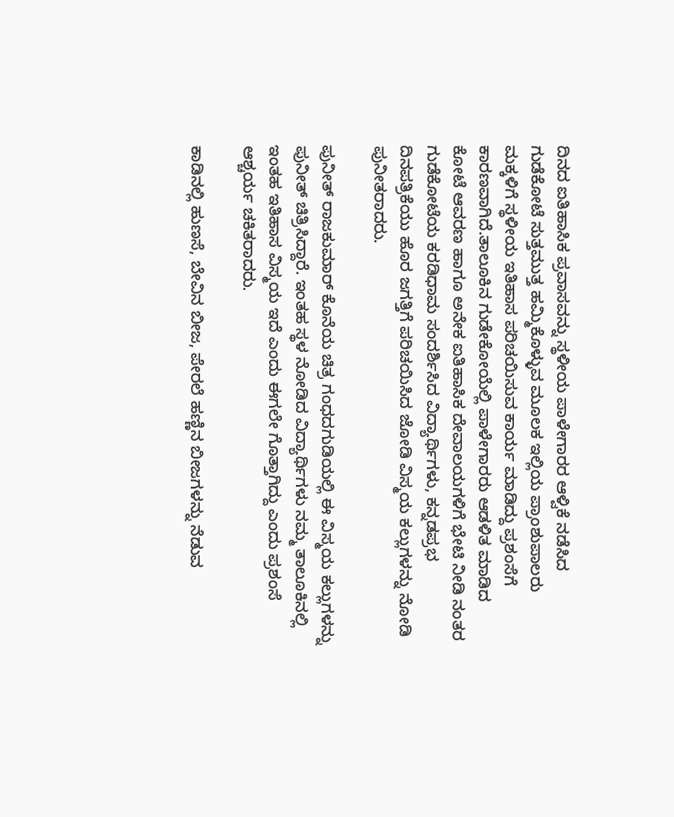ದಿನದ ಐತಿಹಾಸಿಕ ಪ್ರವಾಸವನ್ನು ಸ್ಥಳೀಯ ಪಾಳೇಗಾರರ ಆಳ್ವಿಕೆ ನಡೆಸಿದ ಗುಡೆಕೋಟೆ ಸುತ್ತಮುತ್ತ ಹಮ್ಮಿಕೊಳ್ಳುವ ಮೂಲಕ ಇಲ್ಲಿಯ ಪ್ರಾಂಶುಪಾಲರು ಮಕ್ಕಳಿಗೆ ಸ್ಥಳೀಯ ಇತಿಹಾಸ ಪರಿಚಯಿಸುವ ಕಾರ್ಯ ಮಾಡಿದ್ದು ಪ್ರಶಂಸೆಗೆ ಕಾರಣವಾಗಿದೆ.ತಾಲೂಕಿನ ಗುಡೇಕೋಯೆಲ್ಲಿ ಪಾಳೇಗಾರರು ಆಡಳಿತ ಮಾಡಿದ ಕೋಟೆ ಆವರಣ ಹಾಗೂ ಅನೇಕ ಐತಿಹಾಸಿಕ ದೇವಾಲಯಗಳಿಗೆ ಭೇಟಿ ನೀಡಿ ನಂತರ ಗುಡೆಕೋಟೆಯ ಕರಡಿಧಾಮ ಸಂದರ್ಶಿಸಿದ ವಿದ್ಯಾರ್ಥಿಗಳು, ಕನ್ನಡಪ್ರಭ ದಿನಪತ್ರಿಕೆಯು ಹೊರ ಜಗತ್ತಿಗೆ ಪರಿಚಯಿಸಿದ ಜೋಡಿ ವಿಸ್ಮಯ ಕಲ್ಲುಗಳನ್ನು ನೋಡಿ ಪುನೀತರಾದರು.

ಪುನೀತ್ ರಾಜಕುಮಾರ್ ಕೊನೆಯ ಚಿತ್ರ ಗಂಧದಗುಡಿಯಲ್ಲಿ ಈ ವಿಸ್ಮಯ ಕಲ್ಲುಗಳನ್ನು ಪುನೀತ್ ಚಿತ್ರಿಸಿದ್ದಾರೆ. ಇಂತಹ ಸ್ಥಳ ನೋಡಿದ ವಿದ್ಯಾರ್ಥಿಗಳು ನಮ್ಮ ತಾಲೂಕಿನಲ್ಲಿ ಇಂತಹ ಇತಿಹಾಸ ವಿಸ್ಮಯ ಇದೆ ಎಂದು ಈಗಲೇ ಗೊತ್ತಾಗಿದ್ದು ಎಂದು ಪ್ರಶಂಸೆ ಆಶ್ಚರ್ಯ ಚಕಿತರಾದರು.

ಕಾಡಿನಲ್ಲಿ ಹುಣಸೆ, ಬೇವಿನ ಬೀಜ, ಪೇರಲೆ ಹಣ್ಣಿನ ಬೀಜಗಳನ್ನು ನೆಡುವ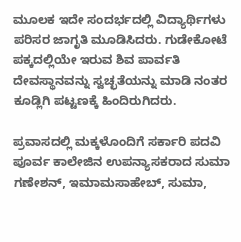ಮೂಲಕ ಇದೇ ಸಂದರ್ಭದಲ್ಲಿ ವಿದ್ಯಾರ್ಥಿಗಳು ಪರಿಸರ ಜಾಗೃತಿ ಮೂಡಿಸಿದರು. ಗುಡೇಕೋಟೆ ಪಕ್ಕದಲ್ಲಿಯೇ ಇರುವ ಶಿವ ಪಾರ್ವತಿ ದೇವಸ್ಥಾನವನ್ನು ಸ್ವಚ್ಛತೆಯನ್ನು ಮಾಡಿ ನಂತರ ಕೂಡ್ಲಿಗಿ ಪಟ್ಟಣಕ್ಕೆ ಹಿಂದಿರುಗಿದರು.

ಪ್ರವಾಸದಲ್ಲಿ ಮಕ್ಕಳೊಂದಿಗೆ ಸರ್ಕಾರಿ ಪದವಿ ಪೂರ್ವ ಕಾಲೇಜಿನ ಉಪನ್ಯಾಸಕರಾದ ಸುಮಾ ಗಣೇಶನ್, ಇಮಾಮಸಾಹೇಬ್, ಸುಮಾ,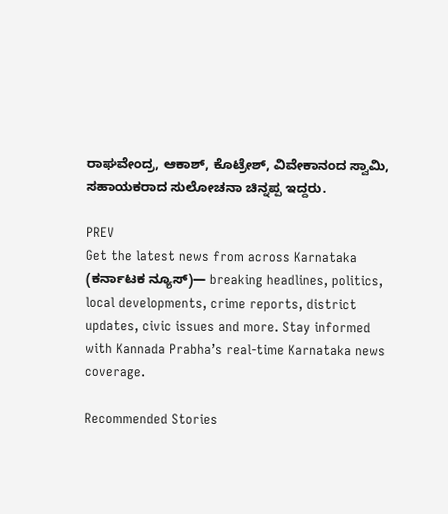ರಾಘವೇಂದ್ರ, ಆಕಾಶ್, ಕೊಟ್ರೇಶ್, ವಿವೇಕಾನಂದ ಸ್ವಾಮಿ, ಸಹಾಯಕರಾದ ಸುಲೋಚನಾ ಚಿನ್ನಪ್ಪ ಇದ್ದರು.

PREV
Get the latest news from across Karnataka (ಕರ್ನಾಟಕ ನ್ಯೂಸ್)— breaking headlines, politics, local developments, crime reports, district updates, civic issues and more. Stay informed with Kannada Prabha’s real‑time Karnataka news coverage.

Recommended Stories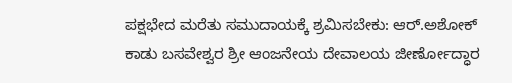ಪಕ್ಷಭೇದ ಮರೆತು ಸಮುದಾಯಕ್ಕೆ ಶ್ರಮಿಸಬೇಕು: ಆರ್.ಅಶೋಕ್
ಕಾಡು ಬಸವೇಶ್ವರ ಶ್ರೀ ಆಂಜನೇಯ ದೇವಾಲಯ ಜೀರ್ಣೋದ್ಧಾರ